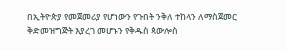በኢትዮጵያ የመጀመሪያ የሆነውን የጉበት ንቅለ ተከላን ለማስጀመር ቅድመዝግጅት እያረገ መሆኑን የቅዱስ ጳውሎስ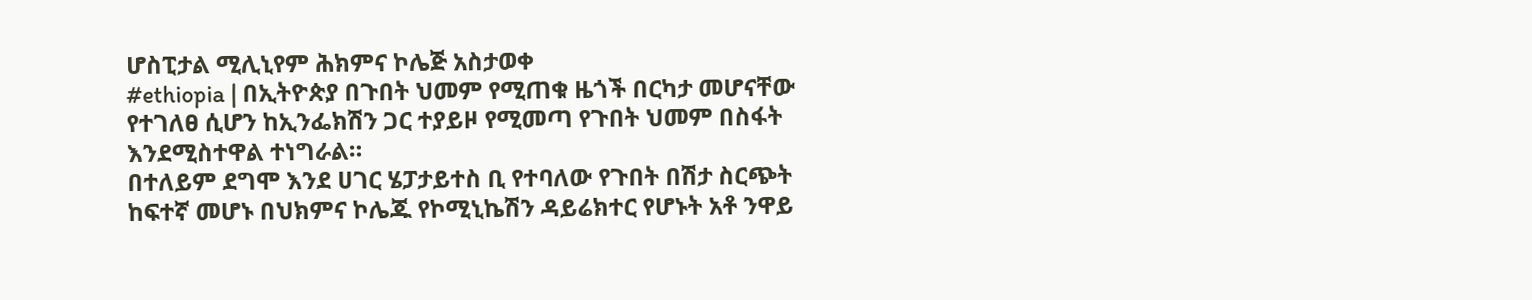ሆስፒታል ሚሊኒየም ሕክምና ኮሌጅ አስታወቀ
#ethiopia | በኢትዮጵያ በጉበት ህመም የሚጠቁ ዜጎች በርካታ መሆናቸው የተገለፀ ሲሆን ከኢንፌክሽን ጋር ተያይዞ የሚመጣ የጉበት ህመም በስፋት እንደሚስተዋል ተነግራል።
በተለይም ደግሞ እንደ ሀገር ሄፓታይተስ ቢ የተባለው የጉበት በሽታ ስርጭት ከፍተኛ መሆኑ በህክምና ኮሌጁ የኮሚኒኬሽን ዳይሬክተር የሆኑት አቶ ንዋይ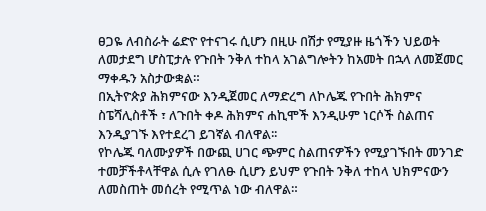ፀጋዬ ለብስራት ሬድዮ የተናገሩ ሲሆን በዚሁ በሽታ የሚያዙ ዜጎችን ህይወት ለመታደግ ሆስፒታሉ የጉበት ንቅለ ተከላ አገልግሎትን ከአመት በኋላ ለመጀመር ማቀዱን አስታውቋል።
በኢትዮጵያ ሕክምናው እንዲጀመር ለማድረግ ለኮሌጁ የጉበት ሕክምና ስፔሻሊስቶች ፣ ለጉበት ቀዶ ሕክምና ሐኪሞች እንዲሁም ነርሶች ስልጠና እንዲያገኙ እየተደረገ ይገኛል ብለዋል፡፡
የኮሌጁ ባለሙያዎች በውጪ ሀገር ጭምር ስልጠናዎችን የሚያገኙበት መንገድ ተመቻችቶላቸዋል ሲሉ የገለፁ ሲሆን ይህም የጉበት ንቅለ ተከላ ህክምናውን ለመስጠት መሰረት የሚጥል ነው ብለዋል።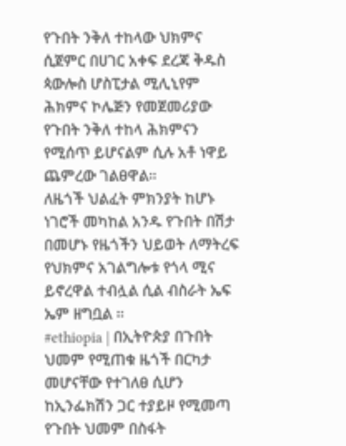የጉበት ንቅለ ተከላው ህክምና ሲጀምር በሀገር አቀፍ ደረጃ ቅዱስ ጳውሎስ ሆስፒታል ሚሊኒየም ሕክምና ኮሌጅን የመጀመሪያው የጉበት ንቅለ ተከላ ሕክምናን የሚሰጥ ይሆናልም ሲሉ አቶ ነዋይ ጨምረው ገልፀዋል።
ለዜጎች ህልፈት ምክንያት ከሆኑ ነገሮች መካከል አንዱ የጉበት በሽታ በመሆኑ የዜጎችን ህይወት ለማትረፍ የህክምና አገልግሎቱ የጎላ ሚና ይኖረዋል ተብሏል ሲል ብስራት ኤፍ ኤም ዘግቧል ።
#ethiopia | በኢትዮጵያ በጉበት ህመም የሚጠቁ ዜጎች በርካታ መሆናቸው የተገለፀ ሲሆን ከኢንፌክሽን ጋር ተያይዞ የሚመጣ የጉበት ህመም በስፋት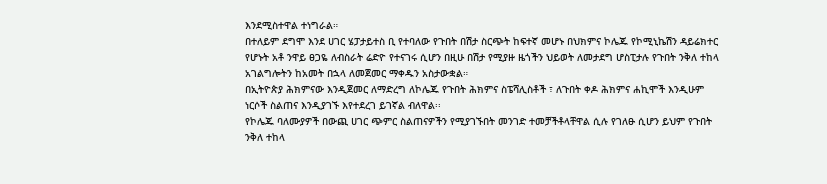እንደሚስተዋል ተነግራል።
በተለይም ደግሞ እንደ ሀገር ሄፓታይተስ ቢ የተባለው የጉበት በሽታ ስርጭት ከፍተኛ መሆኑ በህክምና ኮሌጁ የኮሚኒኬሽን ዳይሬክተር የሆኑት አቶ ንዋይ ፀጋዬ ለብስራት ሬድዮ የተናገሩ ሲሆን በዚሁ በሽታ የሚያዙ ዜጎችን ህይወት ለመታደግ ሆስፒታሉ የጉበት ንቅለ ተከላ አገልግሎትን ከአመት በኋላ ለመጀመር ማቀዱን አስታውቋል።
በኢትዮጵያ ሕክምናው እንዲጀመር ለማድረግ ለኮሌጁ የጉበት ሕክምና ስፔሻሊስቶች ፣ ለጉበት ቀዶ ሕክምና ሐኪሞች እንዲሁም ነርሶች ስልጠና እንዲያገኙ እየተደረገ ይገኛል ብለዋል፡፡
የኮሌጁ ባለሙያዎች በውጪ ሀገር ጭምር ስልጠናዎችን የሚያገኙበት መንገድ ተመቻችቶላቸዋል ሲሉ የገለፁ ሲሆን ይህም የጉበት ንቅለ ተከላ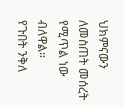ህክምናውን ለመስጠት መሰረት የሚጥል ነው ብለዋል።
የጉበት ንቅለ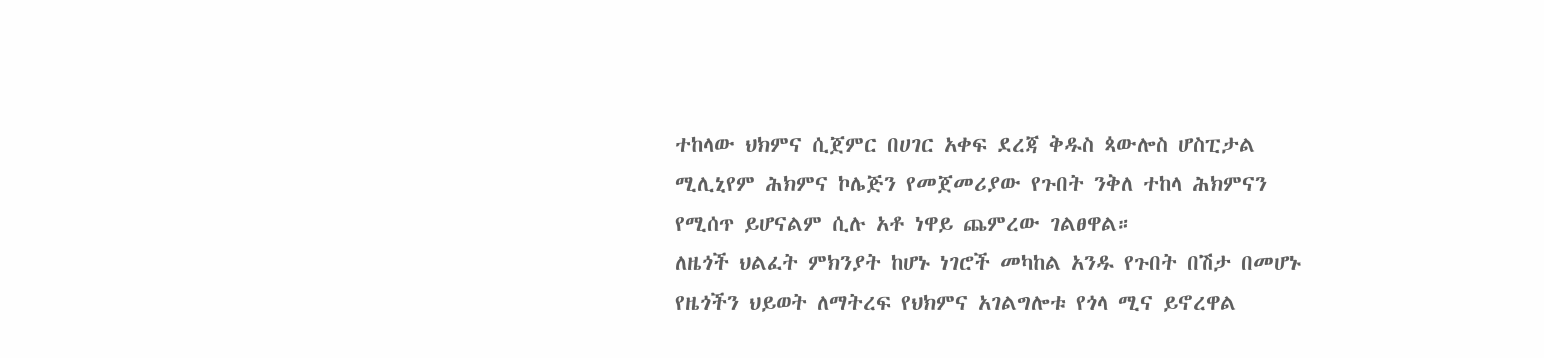ተከላው ህክምና ሲጀምር በሀገር አቀፍ ደረጃ ቅዱስ ጳውሎስ ሆስፒታል ሚሊኒየም ሕክምና ኮሌጅን የመጀመሪያው የጉበት ንቅለ ተከላ ሕክምናን የሚሰጥ ይሆናልም ሲሉ አቶ ነዋይ ጨምረው ገልፀዋል።
ለዜጎች ህልፈት ምክንያት ከሆኑ ነገሮች መካከል አንዱ የጉበት በሽታ በመሆኑ የዜጎችን ህይወት ለማትረፍ የህክምና አገልግሎቱ የጎላ ሚና ይኖረዋል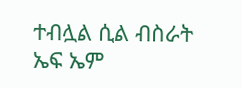ተብሏል ሲል ብስራት ኤፍ ኤም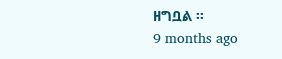ዘግቧል ።
9 months ago